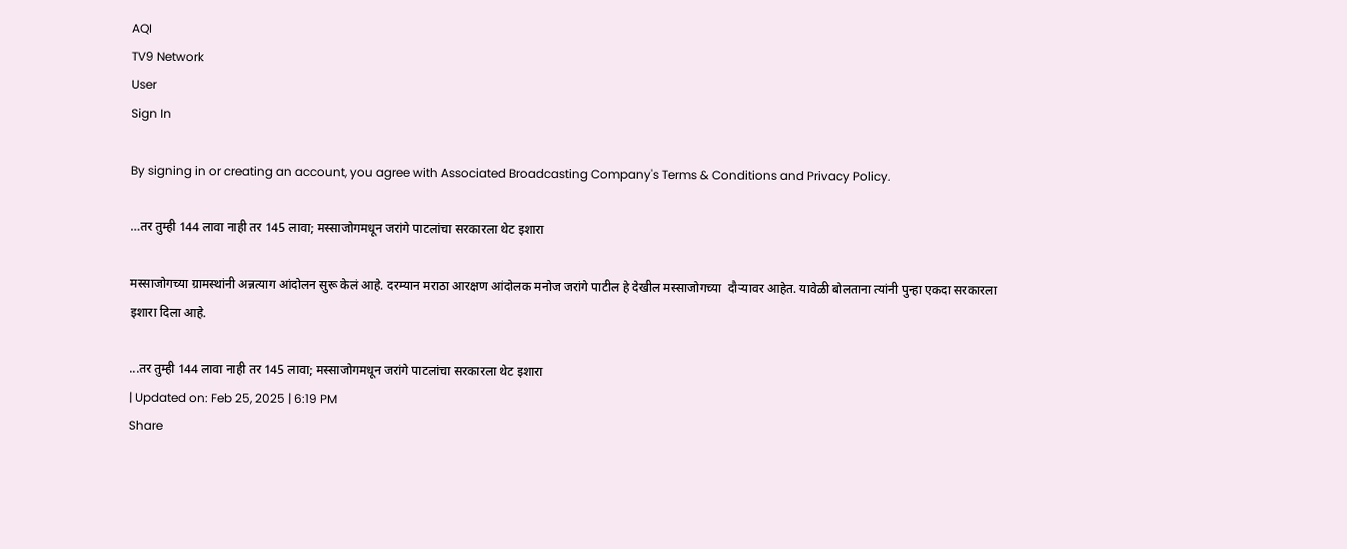AQI
TV9 Network
User
Sign In

By signing in or creating an account, you agree with Associated Broadcasting Company's Terms & Conditions and Privacy Policy.

…तर तुम्ही 144 लावा नाही तर 145 लावा; मस्साजोगमधून जरांगे पाटलांचा सरकारला थेट इशारा

मस्साजोगच्या ग्रामस्थांनी अन्नत्याग आंदोलन सुरू केलं आहे. दरम्यान मराठा आरक्षण आंदोलक मनोज जरांगे पाटील हे देखील मस्साजोगच्या  दौऱ्यावर आहेत. यावेळी बोलताना त्यांनी पुन्हा एकदा सरकारला इशारा दिला आहे.

...तर तुम्ही 144 लावा नाही तर 145 लावा; मस्साजोगमधून जरांगे पाटलांचा सरकारला थेट इशारा
| Updated on: Feb 25, 2025 | 6:19 PM
Share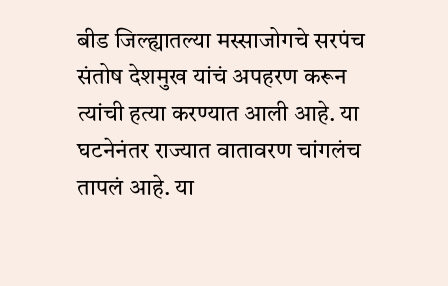बीड जिल्ह्यातल्या मस्साजोगचे सरपंच संतोष देशमुख यांचं अपहरण करून त्यांची हत्या करण्यात आली आहे. या घटनेनंतर राज्यात वातावरण चांगलंच तापलं आहे. या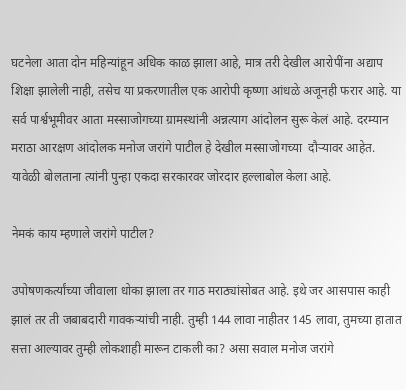घटनेला आता दोन महिन्यांहून अधिक काळ झाला आहे, मात्र तरी देखील आरोपींना अद्याप शिक्षा झालेली नाही, तसेच या प्रकरणातील एक आरोपी कृष्णा आंधळे अजूनही फरार आहे. या सर्व पार्श्वभूमीवर आता मस्साजोगच्या ग्रामस्थांनी अन्नत्याग आंदोलन सुरू केलं आहे. दरम्यान मराठा आरक्षण आंदोलक मनोज जरांगे पाटील हे देखील मस्साजोगच्या  दौऱ्यावर आहेत. यावेळी बोलताना त्यांनी पुन्हा एकदा सरकारवर जोरदार हल्लाबोल केला आहे.

नेमकं काय म्हणाले जरांगे पाटील?

उपोषणकर्त्यांच्या जीवाला धोका झाला तर गाठ मराठ्यांसोबत आहे. इथे जर आसपास काही झालं तर ती जबाबदारी गावकऱ्यांची नाही. तुम्ही 144 लावा नाहीतर 145 लावा, तुमच्या हातात सत्ता आल्यावर तुम्ही लोकशाही मारून टाकली का? असा सवाल मनोज जरांगे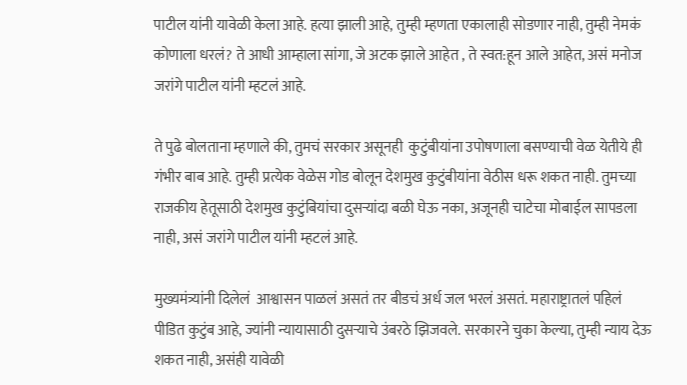पाटील यांनी यावेळी केला आहे. हत्या झाली आहे, तुम्ही म्हणता एकालाही सोडणार नाही, तुम्ही नेमकं कोणाला धरलं? ते आधी आम्हाला सांगा, जे अटक झाले आहेत , ते स्वत:हून आले आहेत, असं मनोज जरांगे पाटील यांनी म्हटलं आहे.

ते पुढे बोलताना म्हणाले की, तुमचं सरकार असूनही  कुटुंबीयांना उपोषणाला बसण्याची वेळ येतीये ही गंभीर बाब आहे. तुम्ही प्रत्येक वेळेस गोड बोलून देशमुख कुटुंबीयांना वेठीस धरू शकत नाही. तुमच्या राजकीय हेतूसाठी देशमुख कुटुंबियांचा दुसऱ्यांदा बळी घेऊ नका, अजूनही चाटेचा मोबाईल सापडला नाही, असं जरांगे पाटील यांनी म्हटलं आहे.

मुख्यमंत्र्यांनी दिलेलं  आश्वासन पाळलं असतं तर बीडचं अर्ध जल भरलं असतं. महाराष्ट्रातलं पहिलं पीडित कुटुंब आहे, ज्यांनी न्यायासाठी दुसऱ्याचे उंबरठे झिजवले. सरकारने चुका केल्या, तुम्ही न्याय देऊ शकत नाही, असंही यावेळी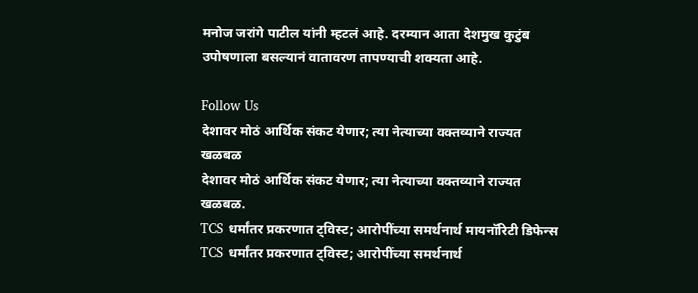मनोज जरांगे पाटील यांनी म्हटलं आहे. दरम्यान आता देशमुख कुटुंब उपोषणाला बसल्यानं वातावरण तापण्याची शक्यता आहे.

Follow Us
देशावर मोठं आर्थिक संकट येणार; त्या नेत्याच्या वक्तव्याने राज्यत खळबळ
देशावर मोठं आर्थिक संकट येणार; त्या नेत्याच्या वक्तव्याने राज्यत खळबळ.
TCS धर्मांतर प्रकरणात ट्विस्ट; आरोपींच्या समर्थनार्थ मायनॉरिटी डिफेन्स
TCS धर्मांतर प्रकरणात ट्विस्ट; आरोपींच्या समर्थनार्थ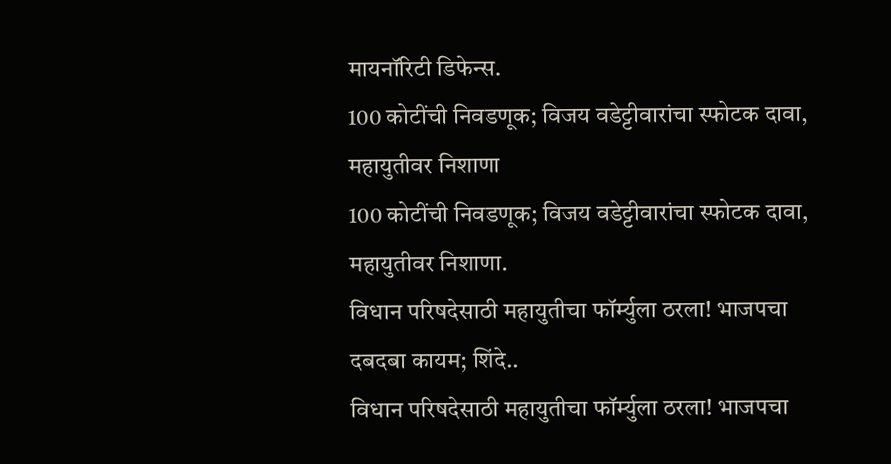मायनॉरिटी डिफेन्स.
100 कोटींची निवडणूक; विजय वडेट्टीवारांचा स्फोटक दावा, महायुतीवर निशाणा
100 कोटींची निवडणूक; विजय वडेट्टीवारांचा स्फोटक दावा, महायुतीवर निशाणा.
विधान परिषदेसाठी महायुतीचा फॉर्म्युला ठरला! भाजपचा दबदबा कायम; शिंदे..
विधान परिषदेसाठी महायुतीचा फॉर्म्युला ठरला! भाजपचा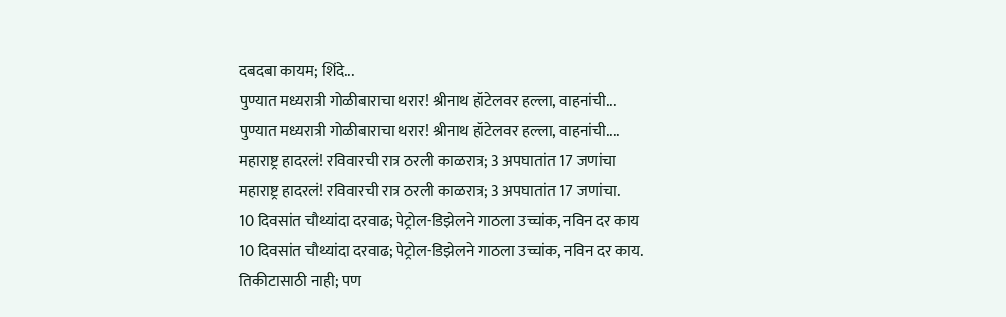दबदबा कायम; शिंदे...
पुण्यात मध्यरात्री गोळीबाराचा थरार! श्रीनाथ हॉटेलवर हल्ला, वाहनांची...
पुण्यात मध्यरात्री गोळीबाराचा थरार! श्रीनाथ हॉटेलवर हल्ला, वाहनांची....
महाराष्ट्र हादरलं! रविवारची रात्र ठरली काळरात्र; 3 अपघातांत 17 जणांचा
महाराष्ट्र हादरलं! रविवारची रात्र ठरली काळरात्र; 3 अपघातांत 17 जणांचा.
10 दिवसांत चौथ्यांदा दरवाढ; पेट्रोल-डिझेलने गाठला उच्चांक, नविन दर काय
10 दिवसांत चौथ्यांदा दरवाढ; पेट्रोल-डिझेलने गाठला उच्चांक, नविन दर काय.
तिकीटासाठी नाही; पण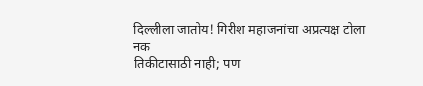दिल्लीला जातोय! गिरीश महाजनांचा अप्रत्यक्ष टोला नक
तिकीटासाठी नाही; पण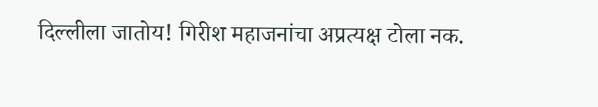दिल्लीला जातोय! गिरीश महाजनांचा अप्रत्यक्ष टोला नक.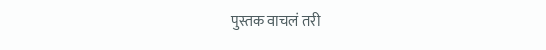पुस्तक वाचलं तरी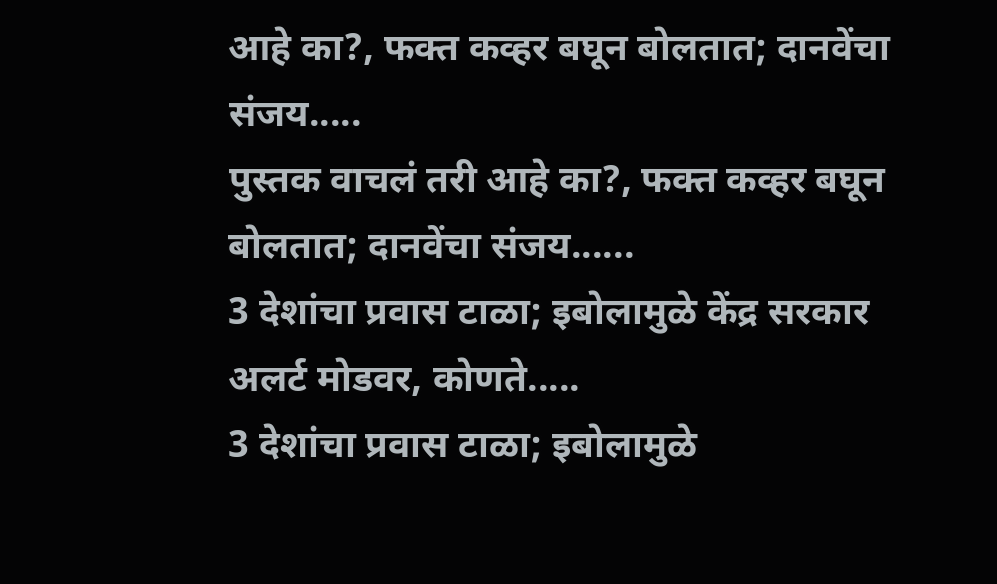आहे का?, फक्त कव्हर बघून बोलतात; दानवेंचा संजय.....
पुस्तक वाचलं तरी आहे का?, फक्त कव्हर बघून बोलतात; दानवेंचा संजय......
3 देशांचा प्रवास टाळा; इबोलामुळे केंद्र सरकार अलर्ट मोडवर, कोणते.....
3 देशांचा प्रवास टाळा; इबोलामुळे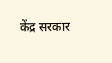केंद्र सरकार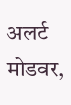अलर्ट मोडवर,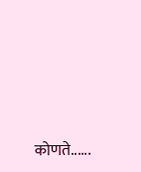कोणते......